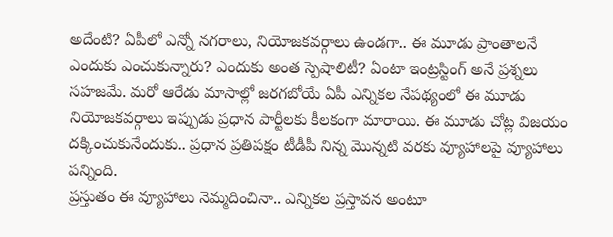అదేంటి? ఏపీలో ఎన్నో నగరాలు, నియోజకవర్గాలు ఉండగా.. ఈ మూడు ప్రాంతాలనే ఎందుకు ఎంచుకున్నారు? ఎందుకు అంత స్పెషాలిటీ? ఏంటా ఇంట్రస్టింగ్ అనే ప్రశ్నలు సహజమే. మరో ఆరేడు మాసాల్లో జరగబోయే ఏపీ ఎన్నికల నేపథ్యంలో ఈ మూడు నియోజకవర్గాలు ఇప్పుడు ప్రధాన పార్టీలకు కీలకంగా మారాయి. ఈ మూడు చోట్ల విజయం దక్కించుకునేందుకు.. ప్రధాన ప్రతిపక్షం టీడీపీ నిన్న మొన్నటి వరకు వ్యూహాలపై వ్యూహాలు పన్నింది.
ప్రస్తుతం ఈ వ్యూహాలు నెమ్మదించినా.. ఎన్నికల ప్రస్తావన అంటూ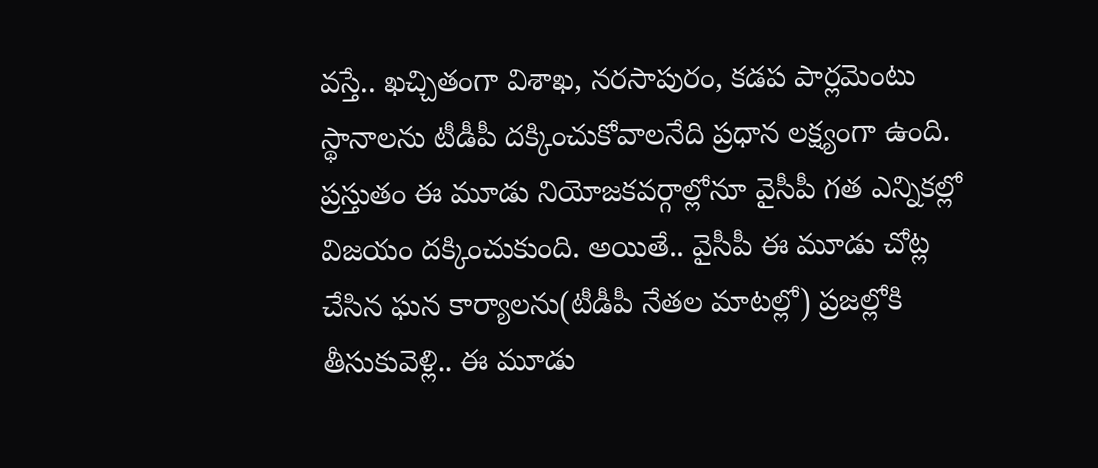వస్తే.. ఖచ్చితంగా విశాఖ, నరసాపురం, కడప పార్లమెంటు స్థానాలను టీడీపీ దక్కించుకోవాలనేది ప్రధాన లక్ష్యంగా ఉంది. ప్రస్తుతం ఈ మూడు నియోజకవర్గాల్లోనూ వైసీపీ గత ఎన్నికల్లో విజయం దక్కించుకుంది. అయితే.. వైసీపీ ఈ మూడు చోట్ల చేసిన ఘన కార్యాలను(టీడీపీ నేతల మాటల్లో) ప్రజల్లోకి తీసుకువెళ్లి.. ఈ మూడు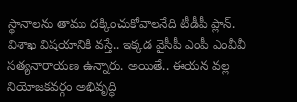స్థానాలను తాము దక్కించుకోవాలనేది టీడీపీ ప్లాన్.
విశాఖ విషయానికి వస్తే.. ఇక్కడ వైసీపీ ఎంపీ ఎంవీవీ సత్యనారాయణ ఉన్నారు. అయితే.. ఈయన వల్ల నియోజకవర్గం అభివృద్ధి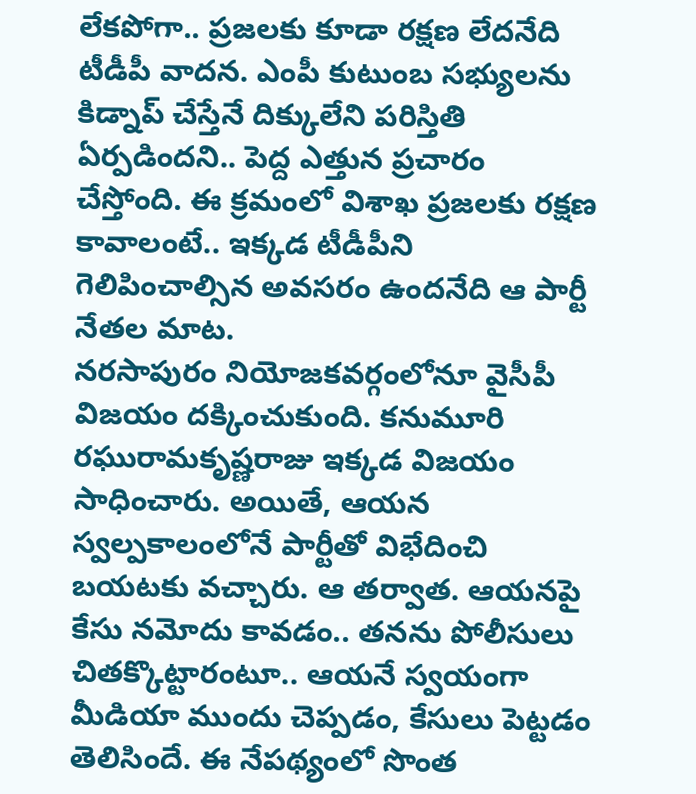లేకపోగా.. ప్రజలకు కూడా రక్షణ లేదనేది టీడీపీ వాదన. ఎంపీ కుటుంబ సభ్యులను కిడ్నాప్ చేస్తేనే దిక్కులేని పరిస్తితి ఏర్పడిందని.. పెద్ద ఎత్తున ప్రచారం చేస్తోంది. ఈ క్రమంలో విశాఖ ప్రజలకు రక్షణ కావాలంటే.. ఇక్కడ టీడీపీని గెలిపించాల్సిన అవసరం ఉందనేది ఆ పార్టీ నేతల మాట.
నరసాపురం నియోజకవర్గంలోనూ వైసీపీ విజయం దక్కించుకుంది. కనుమూరి రఘురామకృష్ణరాజు ఇక్కడ విజయం సాధించారు. అయితే, ఆయన స్వల్పకాలంలోనే పార్టీతో విభేదించి బయటకు వచ్చారు. ఆ తర్వాత. ఆయనపై కేసు నమోదు కావడం.. తనను పోలీసులు చితక్కొట్టారంటూ.. ఆయనే స్వయంగా మీడియా ముందు చెప్పడం, కేసులు పెట్టడం తెలిసిందే. ఈ నేపథ్యంలో సొంత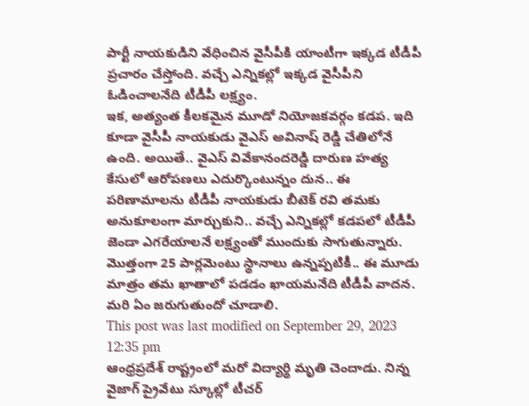పార్టీ నాయకుడిని వేధించిన వైసీపీకి యాంటీగా ఇక్కడ టీడీపీ ప్రచారం చేస్తోంది. వచ్చే ఎన్నికల్లో ఇక్కడ వైసీపీని ఓడించాలనేది టీడీపీ లక్ష్యం.
ఇక, అత్యంత కీలకమైన మూడో నియోజకవర్గం కడప. ఇది కూడా వైసీపీ నాయకుడు వైఎస్ అవినాష్ రెడ్డి చేతిలోనే ఉంది. అయితే.. వైఎస్ వివేకానందరెడ్డి దారుణ హత్య కేసులో ఆరోపణలు ఎదుర్కొంటున్నం దున.. ఈ పరిణామాలను టీడీపీ నాయకుడు బీటెక్ రవి తమకు అనుకూలంగా మార్చుకుని.. వచ్చే ఎన్నికల్లో కడపలో టీడీపీ జెండా ఎగరేయాలనే లక్ష్యంతో ముందుకు సాగుతున్నారు. మొత్తంగా 25 పార్లమెంటు స్థానాలు ఉన్నప్పటికీ.. ఈ మూడు మాత్రం తమ ఖాతాలో పడడం ఖాయమనేది టీడీపీ వాదన. మరి ఏం జరుగుతుందో చూడాలి.
This post was last modified on September 29, 2023 12:35 pm
ఆంధ్రప్రదేశ్ రాష్ట్రంలో మరో విద్యార్థి మృతి చెందాడు. నిన్న వైజాగ్ ప్రైవేటు స్కూల్లో టీచర్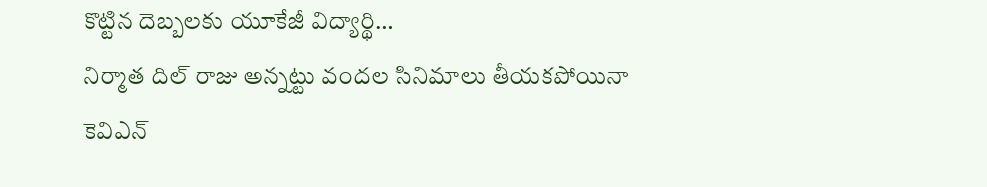కొట్టిన దెబ్బలకు యూకేజీ విద్యార్థి…
నిర్మాత దిల్ రాజు అన్నట్టు వందల సినిమాలు తీయకపోయినా కెవిఎన్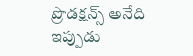ప్రొడక్షన్స్ అనేది ఇప్పుడు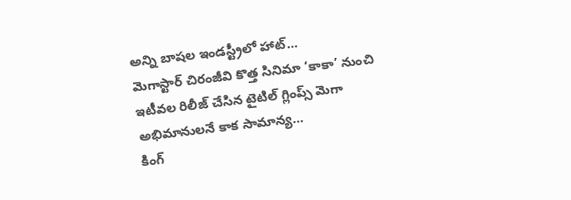అన్ని బాషల ఇండస్ట్రీలో హాట్…
మెగాస్టార్ చిరంజీవి కొత్త సినిమా ‘కాకా’ నుంచి ఇటీవల రిలీజ్ చేసిన టైటిల్ గ్లింప్స్ మెగా అభిమానులనే కాక సామాన్య…
కింగ్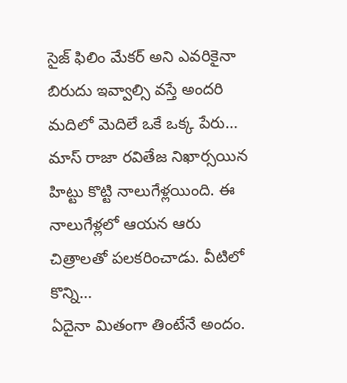సైజ్ ఫిలిం మేకర్ అని ఎవరికైనా బిరుదు ఇవ్వాల్సి వస్తే అందరి మదిలో మెదిలే ఒకే ఒక్క పేరు…
మాస్ రాజా రవితేజ నిఖార్సయిన హిట్టు కొట్టి నాలుగేళ్లయింది. ఈ నాలుగేళ్లలో ఆయన ఆరు చిత్రాలతో పలకరించాడు. వీటిలో కొన్ని…
ఏదైనా మితంగా తింటేనే అందం.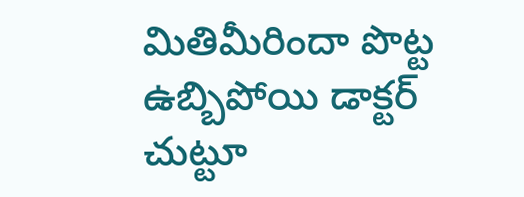మితిమీరిందా పొట్ట ఉబ్బిపోయి డాక్టర్ చుట్టూ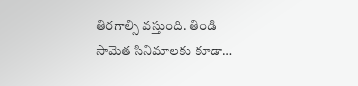తిరగాల్సి వస్తుంది. తిండి సామెత సినిమాలకు కూడా…